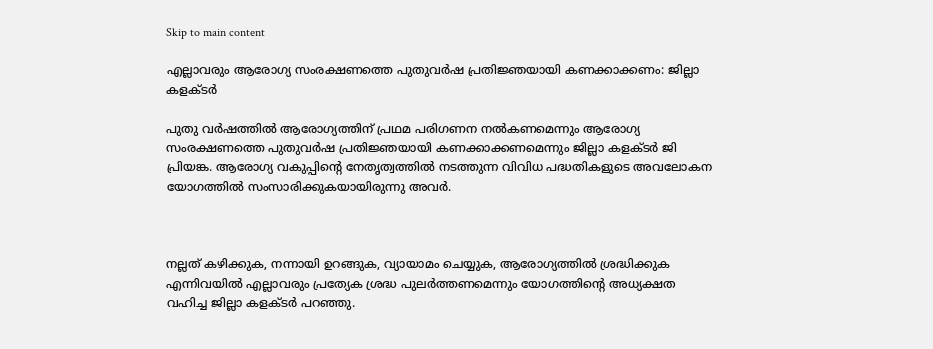Skip to main content

എല്ലാവരും ആരോഗ്യ സംരക്ഷണത്തെ പുതുവർഷ പ്രതിജ്ഞയായി കണക്കാക്കണം: ജില്ലാ കളക്ടർ

പുതു വർഷത്തിൽ ആരോഗ്യത്തിന് പ്രഥമ പരിഗണന നൽകണമെന്നും ആരോഗ്യ സംരക്ഷണത്തെ പുതുവർഷ പ്രതിജ്ഞയായി കണക്കാക്കണമെന്നും ജില്ലാ കളക്ടർ ജി പ്രിയങ്ക. ആരോഗ്യ വകുപ്പിൻ്റെ നേതൃത്വത്തിൽ നടത്തുന്ന വിവിധ പദ്ധതികളുടെ അവലോകന യോഗത്തിൽ സംസാരിക്കുകയായിരുന്നു അവർ.



നല്ലത് കഴിക്കുക, നന്നായി ഉറങ്ങുക, വ്യായാമം ചെയ്യുക, ആരോഗ്യത്തിൽ ശ്രദ്ധിക്കുക എന്നിവയിൽ എല്ലാവരും പ്രത്യേക ശ്രദ്ധ പുലർത്തണമെന്നും യോഗത്തിൻ്റെ അധ്യക്ഷത വഹിച്ച ജില്ലാ കളക്ടർ പറഞ്ഞു.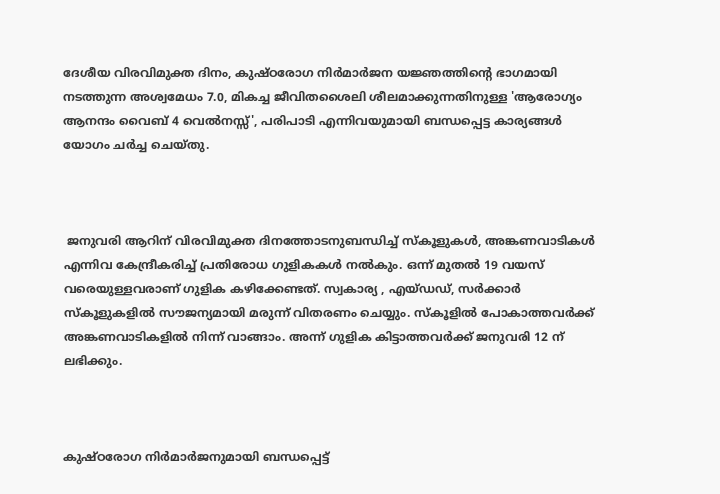ദേശീയ വിരവിമുക്ത ദിനം, കുഷ്ഠരോഗ നിർമാർജന യജ്ഞത്തിൻ്റെ ഭാഗമായി നടത്തുന്ന അശ്വമേധം 7.0, മികച്ച ജീവിതശൈലി ശീലമാക്കുന്നതിനുള്ള 'ആരോഗ്യം ആനന്ദം വൈബ് 4 വെൽനസ്സ്', പരിപാടി എന്നിവയുമായി ബന്ധപ്പെട്ട കാര്യങ്ങൾ യോഗം ചർച്ച ചെയ്തു.



 ജനുവരി ആറിന് വിരവിമുക്ത ദിനത്തോടനുബന്ധിച്ച് സ്കൂളുകൾ, അങ്കണവാടികൾ എന്നിവ കേന്ദ്രീകരിച്ച് പ്രതിരോധ ഗുളികകൾ നൽകും. ഒന്ന് മുതൽ 19 വയസ് വരെയുള്ളവരാണ് ഗുളിക കഴിക്കേണ്ടത്. സ്വകാര്യ , എയ്ഡഡ്, സർക്കാർ സ്കൂളുകളിൽ സൗജന്യമായി മരുന്ന് വിതരണം ചെയ്യും. സ്കൂളിൽ പോകാത്തവർക്ക് അങ്കണവാടികളിൽ നിന്ന് വാങ്ങാം. അന്ന് ഗുളിക കിട്ടാത്തവർക്ക് ജനുവരി 12 ന് ലഭിക്കും.



കുഷ്ഠരോഗ നിർമാർജനുമായി ബന്ധപ്പെട്ട്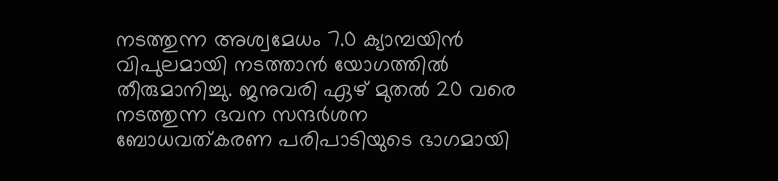നടത്തുന്ന അശ്വമേധം 7.0 ക്യാമ്പയിൻ വിപുലമായി നടത്താൻ യോഗത്തിൽ തീരുമാനിച്ചു. ജനുവരി ഏഴ് മുതൽ 20 വരെ നടത്തുന്ന ഭവന സന്ദർശന ബോധവത്കരണ പരിപാടിയുടെ ഭാഗമായി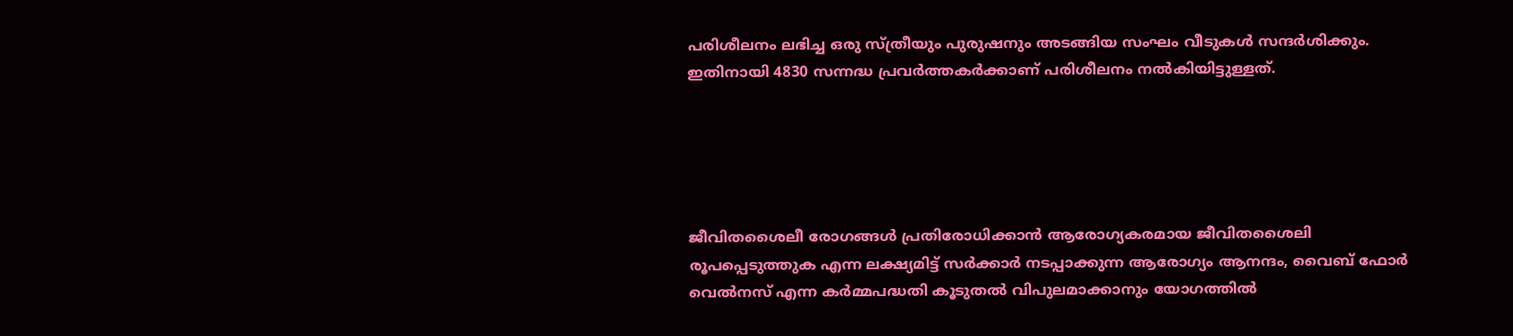പരിശീലനം ലഭിച്ച ഒരു സ്ത്രീയും പുരുഷനും അടങ്ങിയ സംഘം വീടുകൾ സന്ദർശിക്കും. ഇതിനായി 4830 സന്നദ്ധ പ്രവർത്തകർക്കാണ് പരിശീലനം നൽകിയിട്ടുള്ളത്.





ജീവിതശൈലീ രോഗങ്ങൾ പ്രതിരോധിക്കാൻ ആരോഗ്യകരമായ ജീവിതശൈലി രൂപപ്പെടുത്തുക എന്ന ലക്ഷ്യമിട്ട് സർക്കാർ നടപ്പാക്കുന്ന ആരോഗ്യം ആനന്ദം, വൈബ് ഫോർ വെൽനസ് എന്ന കർമ്മപദ്ധതി കൂടുതൽ വിപുലമാക്കാനും യോഗത്തിൽ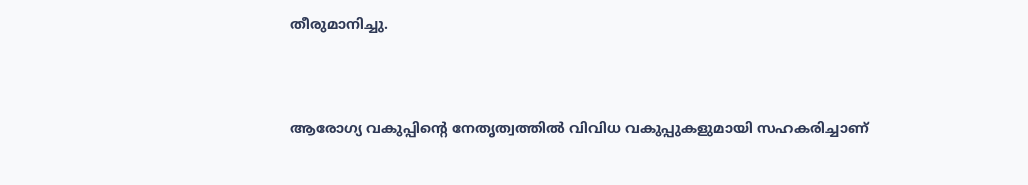തീരുമാനിച്ചു.



ആരോഗ്യ വകുപ്പിൻ്റെ നേതൃത്വത്തിൽ വിവിധ വകുപ്പുകളുമായി സഹകരിച്ചാണ്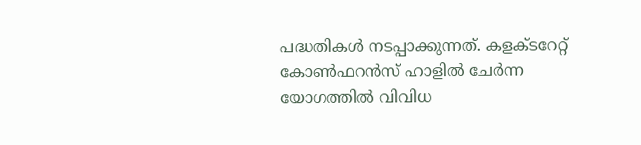പദ്ധതികൾ നടപ്പാക്കുന്നത്. കളക്ടറേറ്റ് കോൺഫറൻസ് ഹാളിൽ ചേർന്ന യോഗത്തിൽ വിവിധ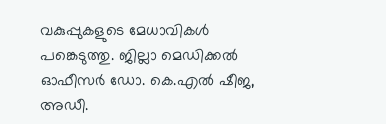വകുപ്പുകളുടെ മേധാവികൾ പങ്കെടുത്തു. ജില്ലാ മെഡിക്കൽ ഓഫീസർ ഡോ. കെ.എൽ ഷീജ, അഡീ.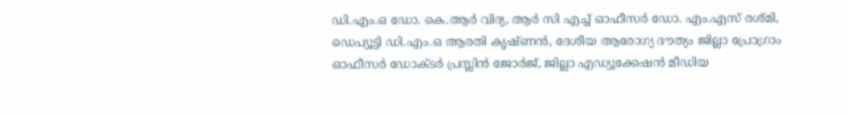ഡി.എം.ഒ ഡോ. കെ.ആർ വിദ്യ, ആർ സി എച്ച് ഓഫീസർ ഡോ. എം.എസ് രശ്മി, ഡെപ്യൂട്ടി ഡി.എം.ഒ ആരതി കൃഷ്ണൻ, ദേശീയ ആരോഗ്യ ദൗത്യം ജില്ലാ പ്രോഗ്രാം ഓഫീസർ ഡോക്ടർ പ്രസ്ലിൻ ജോർജ്, ജില്ലാ എഡ്യൂക്കേഷൻ മീഡിയ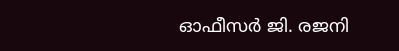ഓഫീസർ ജി. രജനി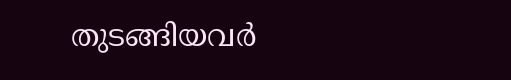തുടങ്ങിയവർ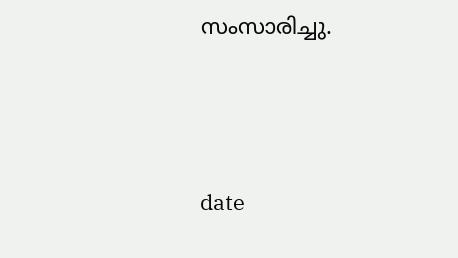സംസാരിച്ചു.





date